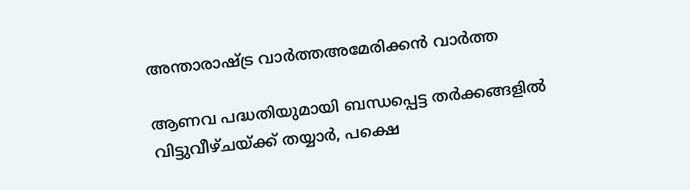അന്താരാഷ്ട്ര വാർത്തഅമേരിക്കൻ വാർത്ത

ആണവ പദ്ധതിയുമായി ബന്ധപ്പെട്ട തർക്കങ്ങളിൽ വിട്ടുവീഴ്ചയ്ക്ക് തയ്യാർ, പക്ഷെ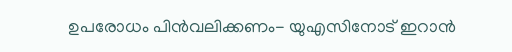ഉപരോധം പിൻവലിക്കണം- യുഎസിനോട് ഇറാൻ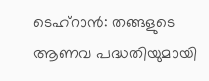ടെഹ്‌റാൻ: തങ്ങളുടെ ആണവ പദ്ധതിയുമായി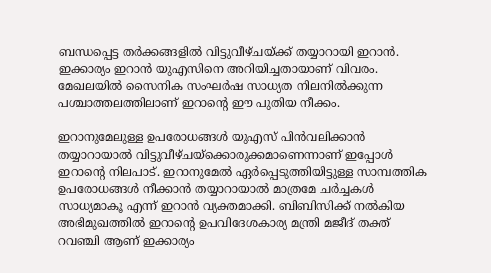ബന്ധപ്പെട്ട തർക്കങ്ങളിൽ വിട്ടുവീഴ്ചയ്ക്ക് തയ്യാറായി ഇറാൻ. ഇക്കാര്യം ഇറാൻ യുഎസിനെ അറിയിച്ചതായാണ് വിവരം. മേഖലയിൽ സൈനിക സംഘർഷ സാധ്യത നിലനിൽക്കുന്ന പശ്ചാത്തലത്തിലാണ് ഇറാന്റെ ഈ പുതിയ നീക്കം.

ഇറാനുമേലുള്ള ഉപരോധങ്ങൾ യുഎസ് പിൻവലിക്കാൻ തയ്യാറായാൽ വിട്ടുവീഴ്ചയ്‌ക്കൊരുക്കമാണെന്നാണ് ഇപ്പോൾ ഇറാന്റെ നിലപാട്. ഇറാനുമേൽ ഏർപ്പെടുത്തിയിട്ടുള്ള സാമ്പത്തിക ഉപരോധങ്ങൾ നീക്കാൻ തയ്യാറായാൽ മാത്രമേ ചർച്ചകൾ സാധ്യമാകൂ എന്ന് ഇറാൻ വ്യക്തമാക്കി. ബിബിസിക്ക് നൽകിയ അഭിമുഖത്തിൽ ഇറാന്റെ ഉപവിദേശകാര്യ മന്ത്രി മജീദ് തക്ത് റവഞ്ചി ആണ് ഇക്കാര്യം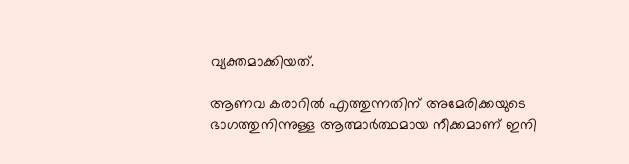വ്യക്തമാക്കിയത്.

ആണവ കരാറിൽ എത്തുന്നതിന് അമേരിക്കയുടെ ഭാഗത്തുനിന്നുള്ള ആത്മാർത്ഥമായ നീക്കമാണ് ഇനി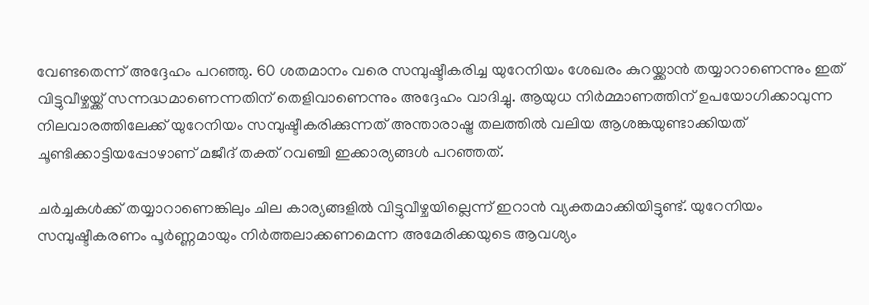വേണ്ടതെന്ന് അദ്ദേഹം പറഞ്ഞു. 60 ശതമാനം വരെ സമ്പുഷ്ടീകരിച്ച യുറേനിയം ശേഖരം കുറയ്ക്കാൻ തയ്യാറാണെന്നും ഇത് വിട്ടുവീഴ്ചയ്ക്ക് സന്നദ്ധമാണെന്നതിന് തെളിവാണെന്നും അദ്ദേഹം വാദിച്ചു. ആയുധ നിർമ്മാണത്തിന് ഉപയോഗിക്കാവുന്ന നിലവാരത്തിലേക്ക് യുറേനിയം സമ്പുഷ്ടീകരിക്കുന്നത് അന്താരാഷ്ട്ര തലത്തിൽ വലിയ ആശങ്കയുണ്ടാക്കിയത് ചൂണ്ടിക്കാട്ടിയപ്പോഴാണ് മജീദ് തക്ത് റവഞ്ചി ഇക്കാര്യങ്ങൾ പറഞ്ഞത്.

ചർച്ചകൾക്ക് തയ്യാറാണെങ്കിലും ചില കാര്യങ്ങളിൽ വിട്ടുവീഴ്ചയില്ലെന്ന് ഇറാൻ വ്യക്തമാക്കിയിട്ടുണ്ട്. യുറേനിയം സമ്പുഷ്ടീകരണം പൂർണ്ണമായും നിർത്തലാക്കണമെന്ന അമേരിക്കയുടെ ആവശ്യം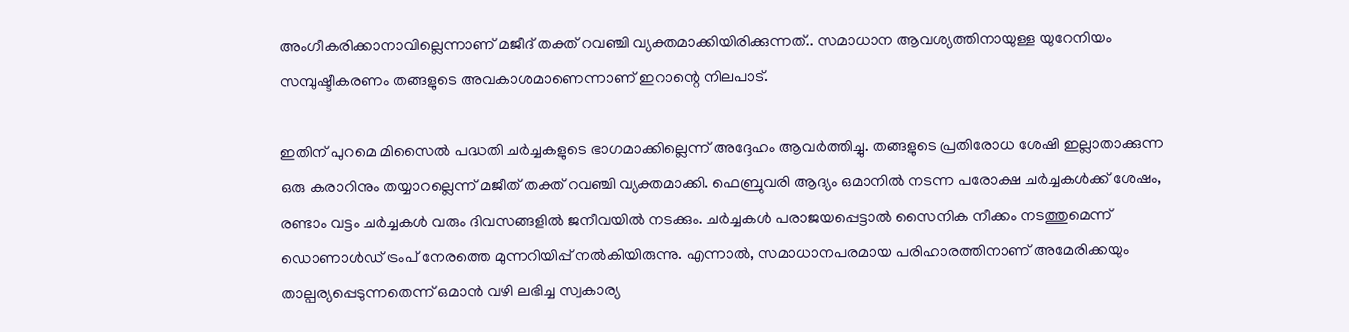അംഗീകരിക്കാനാവില്ലെന്നാണ് മജീദ് തക്ത് റവഞ്ചി വ്യക്തമാക്കിയിരിക്കുന്നത്.. സമാധാന ആവശ്യത്തിനായുള്ള യുറേനിയം സമ്പുഷ്ടീകരണം തങ്ങളുടെ അവകാശമാണെന്നാണ് ഇറാന്റെ നിലപാട്.

ഇതിന് പുറമെ മിസൈൽ പദ്ധതി ചർച്ചകളുടെ ഭാഗമാക്കില്ലെന്ന് അദ്ദേഹം ആവർത്തിച്ചു. തങ്ങളുടെ പ്രതിരോധ ശേഷി ഇല്ലാതാക്കുന്ന ഒരു കരാറിനും തയ്യാറല്ലെന്ന് മജീത് തക്ത് റവഞ്ചി വ്യക്തമാക്കി. ഫെബ്രുവരി ആദ്യം ഒമാനിൽ നടന്ന പരോക്ഷ ചർച്ചകൾക്ക് ശേഷം, രണ്ടാം വട്ടം ചർച്ചകൾ വരും ദിവസങ്ങളിൽ ജനീവയിൽ നടക്കും. ചർച്ചകൾ പരാജയപ്പെട്ടാൽ സൈനിക നീക്കം നടത്തുമെന്ന് ഡൊണാൾഡ് ട്രംപ് നേരത്തെ മുന്നറിയിപ്പ് നൽകിയിരുന്നു. എന്നാൽ, സമാധാനപരമായ പരിഹാരത്തിനാണ് അമേരിക്കയും താല്പര്യപ്പെടുന്നതെന്ന് ഒമാൻ വഴി ലഭിച്ച സ്വകാര്യ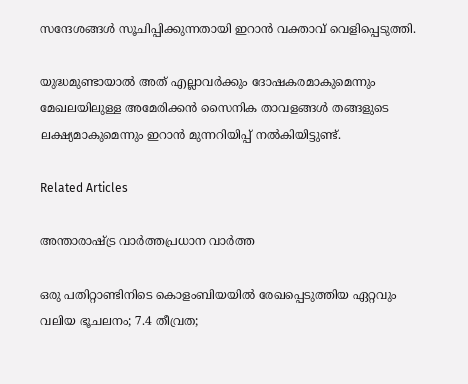സന്ദേശങ്ങൾ സൂചിപ്പിക്കുന്നതായി ഇറാൻ വക്താവ് വെളിപ്പെടുത്തി.

യുദ്ധമുണ്ടായാൽ അത് എല്ലാവർക്കും ദോഷകരമാകുമെന്നും മേഖലയിലുള്ള അമേരിക്കൻ സൈനിക താവളങ്ങൾ തങ്ങളുടെ ലക്ഷ്യമാകുമെന്നും ഇറാൻ മുന്നറിയിപ്പ് നൽകിയിട്ടുണ്ട്.

Related Articles

അന്താരാഷ്ട്ര വാർത്തപ്രധാന വാർത്ത

ഒരു പതിറ്റാണ്ടിനിടെ കൊളംബിയയില്‍ രേഖപ്പെടുത്തിയ ഏറ്റവും വലിയ ഭൂചലനം; 7.4 തീവ്രത;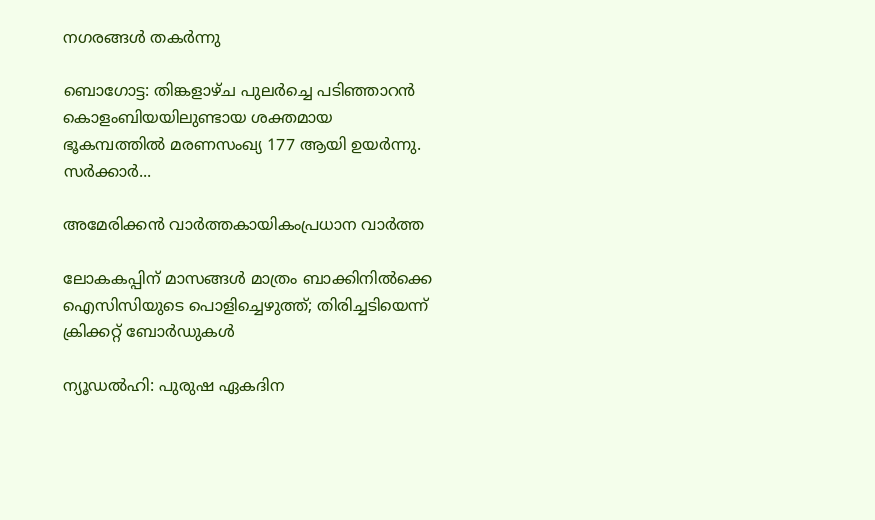നഗരങ്ങള്‍ തകര്‍ന്നു

ബൊഗോട്ട: തിങ്കളാഴ്ച പുലര്‍ച്ചെ പടിഞ്ഞാറന്‍ കൊളംബിയയിലുണ്ടായ ശക്തമായ ഭൂകമ്പത്തില്‍ മരണസംഖ്യ 177 ആയി ഉയര്‍ന്നു. സര്‍ക്കാര്‍...

അമേരിക്കൻ വാർത്തകായികംപ്രധാന വാർത്ത

ലോകകപ്പിന് മാസങ്ങൾ മാത്രം ബാക്കിനിൽക്കെ ഐസിസിയുടെ പൊളിച്ചെഴുത്ത്; തിരിച്ചടിയെന്ന് ക്രിക്കറ്റ് ബോർഡുകൾ

ന്യൂഡൽഹി: പുരുഷ ഏകദിന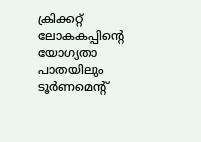ക്രിക്കറ്റ് ലോകകപ്പിന്റെ യോഗ്യതാ പാതയിലും ടൂർണമെന്റ്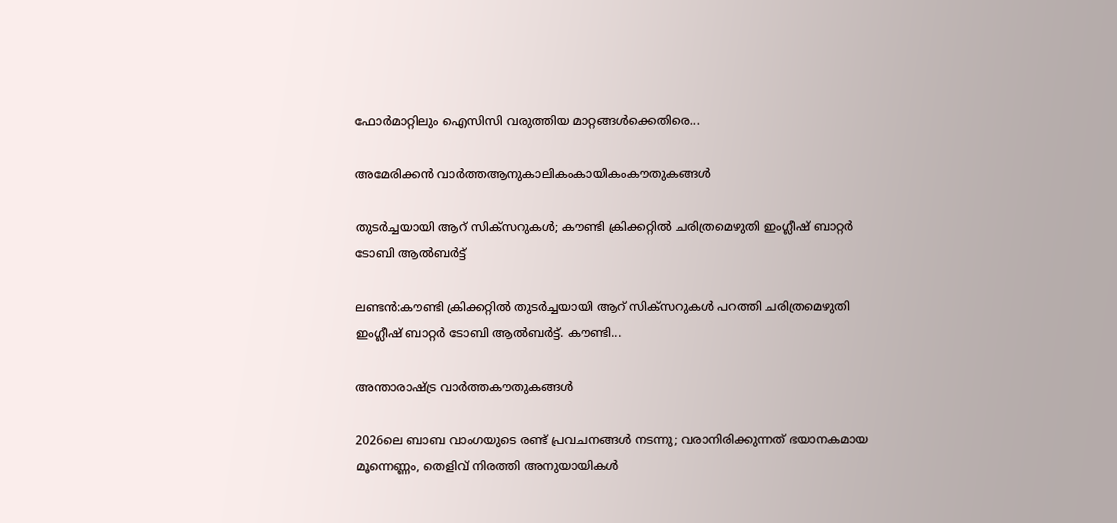ഫോർമാറ്റിലും ഐസിസി വരുത്തിയ മാറ്റങ്ങൾക്കെതിരെ...

അമേരിക്കൻ വാർത്തആനുകാലികംകായികംകൗതുകങ്ങൾ

തുടർച്ചയായി ആറ് സിക്‌സറുകൾ; കൗണ്ടി ക്രിക്കറ്റിൽ ചരിത്രമെഴുതി ഇംഗ്ലീഷ് ബാറ്റർ ടോബി ആൽബർട്ട്

ലണ്ടൻ:കൗണ്ടി ക്രിക്കറ്റിൽ തുടർച്ചയായി ആറ് സിക്സറുകൾ പറത്തി ചരിത്രമെഴുതി ഇംഗ്ലീഷ് ബാറ്റർ ടോബി ആൽബർട്ട്. കൗണ്ടി...

അന്താരാഷ്ട്ര വാർത്തകൗതുകങ്ങൾ

2026ലെ ബാബ വാംഗയുടെ രണ്ട് പ്രവചനങ്ങൾ നടന്നു; വരാനിരിക്കുന്നത് ഭയാനകമായ മൂന്നെണ്ണം, തെളിവ് നിരത്തി അനുയായികൾ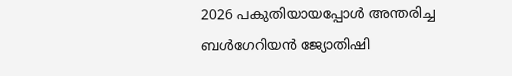2026 പകുതിയായപ്പോൾ അന്തരിച്ച ബൾഗേറിയൻ ജ്യോതിഷി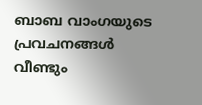ബാബ വാംഗയുടെ പ്രവചനങ്ങൾ വീണ്ടും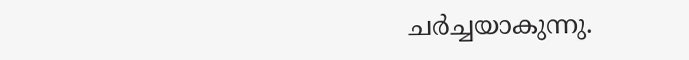ചർച്ചയാകുന്നു.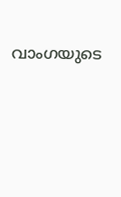വാംഗയുടെ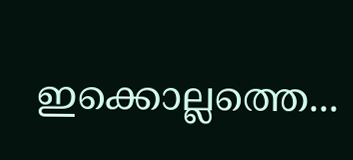ഇക്കൊല്ലത്തെ...